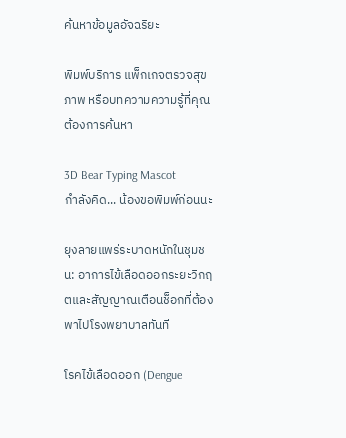ค้นหาข้อมูลอัจฉริยะ

พิมพ์บริการ แพ็กเกจตรวจสุขภาพ หรือบทความความรู้ที่คุณต้องการค้นหา

3D Bear Typing Mascot
กำลังคิด... น้องขอพิมพ์ก่อนนะ

ยุงลายแพร่ระบาดหนักในชุมชน: อาการไข้เลือดออกระยะวิกฤตและสัญญาณเตือนช็อกที่ต้องพาไปโรงพยาบาลทันที

โรคไข้เลือดออก (Dengue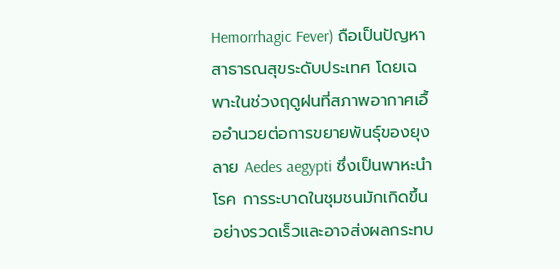Hemorrhagic Fever) ถือเป็นปัญหาสาธารณสุขระดับประเทศ โดยเฉพาะในช่วงฤดูฝนที่สภาพอากาศเอื้ออำนวยต่อการขยายพันธุ์ของยุงลาย Aedes aegypti ซึ่งเป็นพาหะนำโรค การระบาดในชุมชนมักเกิดขึ้นอย่างรวดเร็วและอาจส่งผลกระทบ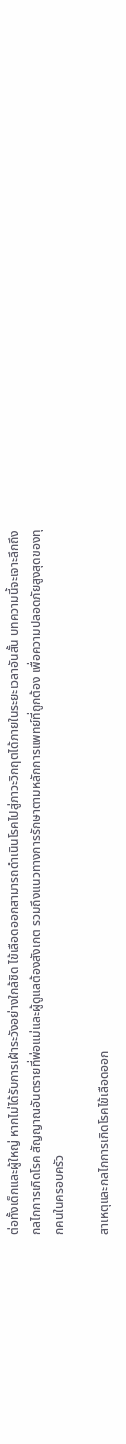ต่อทั้งเด็กและผู้ใหญ่ หากไม่ได้รับการเฝ้าระวังอย่างใกล้ชิด ไข้เลือดออกสามารถดำเนินโรคไปสู่ภาวะวิกฤตได้ภายในระยะเวลาอันสั้น บทความนี้จะเจาะลึกถึงกลไกการเกิดโรค สัญญาณอันตรายที่พ่อแม่และผู้ดูแลต้องสังเกต รวมถึงแนวทางการรักษาตามหลักการแพทย์ที่ถูกต้อง เพื่อความปลอดภัยสูงสุดของทุกคนในครอบครัว

สาเหตุและกลไกการเกิดโรคไข้เลือดออก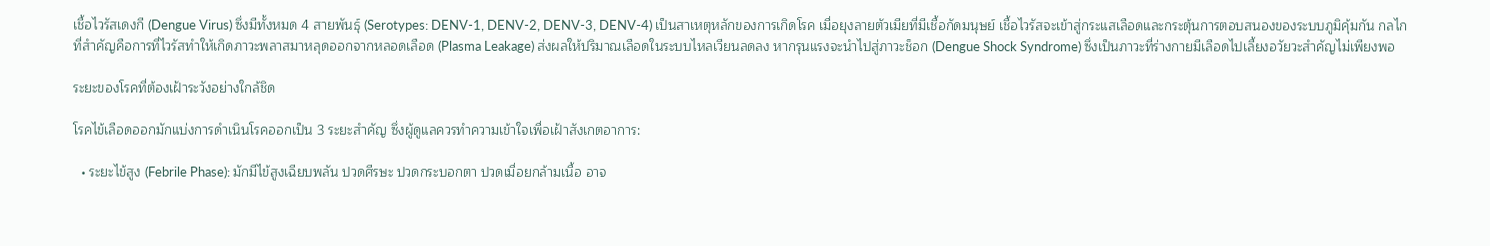เชื้อไวรัสเดงกี (Dengue Virus) ซึ่งมีทั้งหมด 4 สายพันธุ์ (Serotypes: DENV-1, DENV-2, DENV-3, DENV-4) เป็นสาเหตุหลักของการเกิดโรค เมื่อยุงลายตัวเมียที่มีเชื้อกัดมนุษย์ เชื้อไวรัสจะเข้าสู่กระแสเลือดและกระตุ้นการตอบสนองของระบบภูมิคุ้มกัน กลไกที่สำคัญคือการที่ไวรัสทำให้เกิดภาวะพลาสมาหลุดออกจากหลอดเลือด (Plasma Leakage) ส่งผลให้ปริมาณเลือดในระบบไหลเวียนลดลง หากรุนแรงจะนำไปสู่ภาวะช็อก (Dengue Shock Syndrome) ซึ่งเป็นภาวะที่ร่างกายมีเลือดไปเลี้ยงอวัยวะสำคัญไม่เพียงพอ

ระยะของโรคที่ต้องเฝ้าระวังอย่างใกล้ชิด

โรคไข้เลือดออกมักแบ่งการดำเนินโรคออกเป็น 3 ระยะสำคัญ ซึ่งผู้ดูแลควรทำความเข้าใจเพื่อเฝ้าสังเกตอาการ:

  • ระยะไข้สูง (Febrile Phase): มักมีไข้สูงเฉียบพลัน ปวดศีรษะ ปวดกระบอกตา ปวดเมื่อยกล้ามเนื้อ อาจ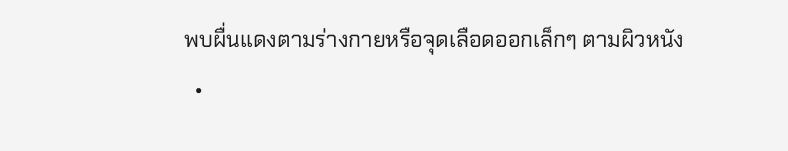พบผื่นแดงตามร่างกายหรือจุดเลือดออกเล็กๆ ตามผิวหนัง
  •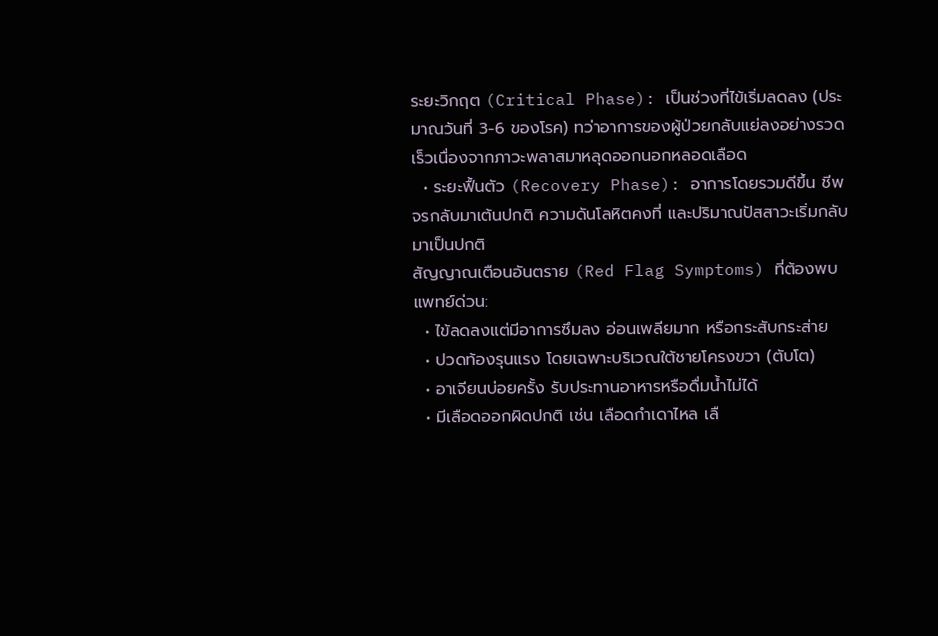ระยะวิกฤต (Critical Phase): เป็นช่วงที่ไข้เริ่มลดลง (ประมาณวันที่ 3-6 ของโรค) ทว่าอาการของผู้ป่วยกลับแย่ลงอย่างรวดเร็วเนื่องจากภาวะพลาสมาหลุดออกนอกหลอดเลือด
  • ระยะฟื้นตัว (Recovery Phase): อาการโดยรวมดีขึ้น ชีพจรกลับมาเต้นปกติ ความดันโลหิตคงที่ และปริมาณปัสสาวะเริ่มกลับมาเป็นปกติ
สัญญาณเตือนอันตราย (Red Flag Symptoms) ที่ต้องพบแพทย์ด่วน:
  • ไข้ลดลงแต่มีอาการซึมลง อ่อนเพลียมาก หรือกระสับกระส่าย
  • ปวดท้องรุนแรง โดยเฉพาะบริเวณใต้ชายโครงขวา (ตับโต)
  • อาเจียนบ่อยครั้ง รับประทานอาหารหรือดื่มน้ำไม่ได้
  • มีเลือดออกผิดปกติ เช่น เลือดกำเดาไหล เลื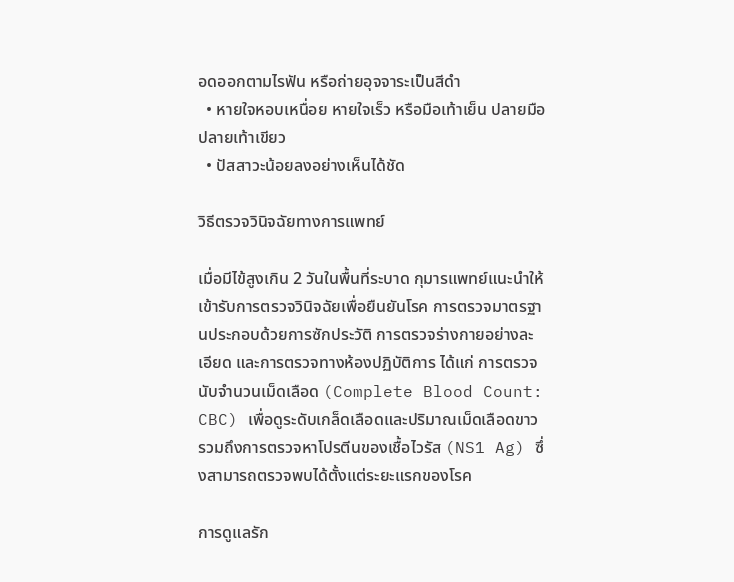อดออกตามไรฟัน หรือถ่ายอุจจาระเป็นสีดำ
  • หายใจหอบเหนื่อย หายใจเร็ว หรือมือเท้าเย็น ปลายมือปลายเท้าเขียว
  • ปัสสาวะน้อยลงอย่างเห็นได้ชัด

วิธีตรวจวินิจฉัยทางการแพทย์

เมื่อมีไข้สูงเกิน 2 วันในพื้นที่ระบาด กุมารแพทย์แนะนำให้เข้ารับการตรวจวินิจฉัยเพื่อยืนยันโรค การตรวจมาตรฐานประกอบด้วยการซักประวัติ การตรวจร่างกายอย่างละเอียด และการตรวจทางห้องปฏิบัติการ ได้แก่ การตรวจนับจำนวนเม็ดเลือด (Complete Blood Count: CBC) เพื่อดูระดับเกล็ดเลือดและปริมาณเม็ดเลือดขาว รวมถึงการตรวจหาโปรตีนของเชื้อไวรัส (NS1 Ag) ซึ่งสามารถตรวจพบได้ตั้งแต่ระยะแรกของโรค

การดูแลรัก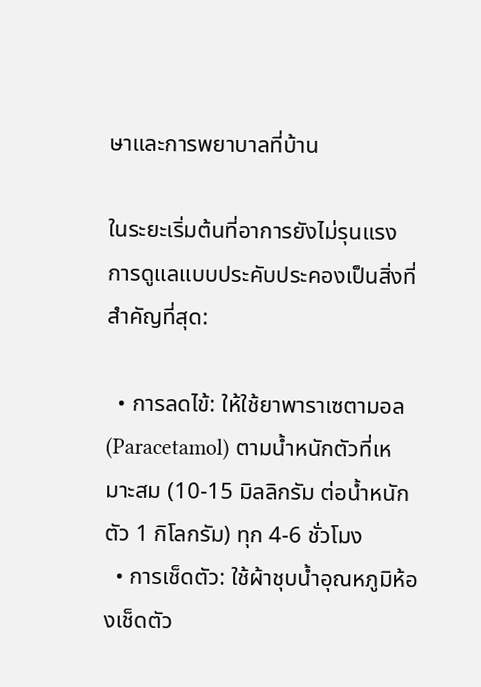ษาและการพยาบาลที่บ้าน

ในระยะเริ่มต้นที่อาการยังไม่รุนแรง การดูแลแบบประคับประคองเป็นสิ่งที่สำคัญที่สุด:

  • การลดไข้: ให้ใช้ยาพาราเซตามอล (Paracetamol) ตามน้ำหนักตัวที่เหมาะสม (10-15 มิลลิกรัม ต่อน้ำหนักตัว 1 กิโลกรัม) ทุก 4-6 ชั่วโมง
  • การเช็ดตัว: ใช้ผ้าชุบน้ำอุณหภูมิห้องเช็ดตัว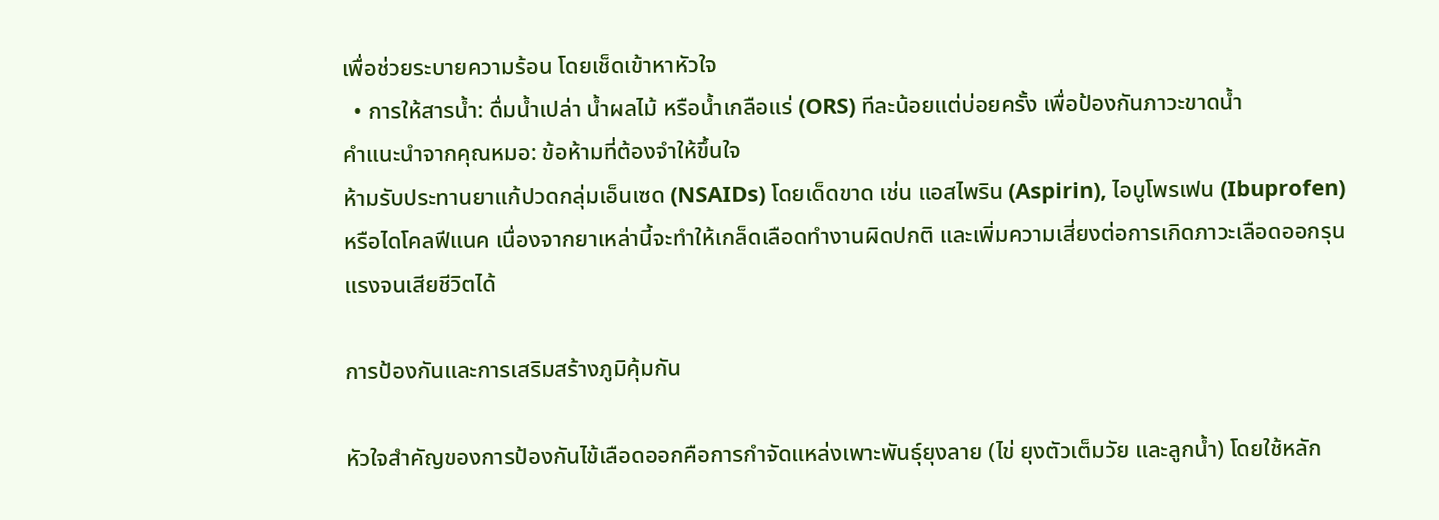เพื่อช่วยระบายความร้อน โดยเช็ดเข้าหาหัวใจ
  • การให้สารน้ำ: ดื่มน้ำเปล่า น้ำผลไม้ หรือน้ำเกลือแร่ (ORS) ทีละน้อยแต่บ่อยครั้ง เพื่อป้องกันภาวะขาดน้ำ
คำแนะนำจากคุณหมอ: ข้อห้ามที่ต้องจำให้ขึ้นใจ
ห้ามรับประทานยาแก้ปวดกลุ่มเอ็นเซด (NSAIDs) โดยเด็ดขาด เช่น แอสไพริน (Aspirin), ไอบูโพรเฟน (Ibuprofen) หรือไดโคลฟีแนค เนื่องจากยาเหล่านี้จะทำให้เกล็ดเลือดทำงานผิดปกติ และเพิ่มความเสี่ยงต่อการเกิดภาวะเลือดออกรุนแรงจนเสียชีวิตได้

การป้องกันและการเสริมสร้างภูมิคุ้มกัน

หัวใจสำคัญของการป้องกันไข้เลือดออกคือการกำจัดแหล่งเพาะพันธุ์ยุงลาย (ไข่ ยุงตัวเต็มวัย และลูกน้ำ) โดยใช้หลัก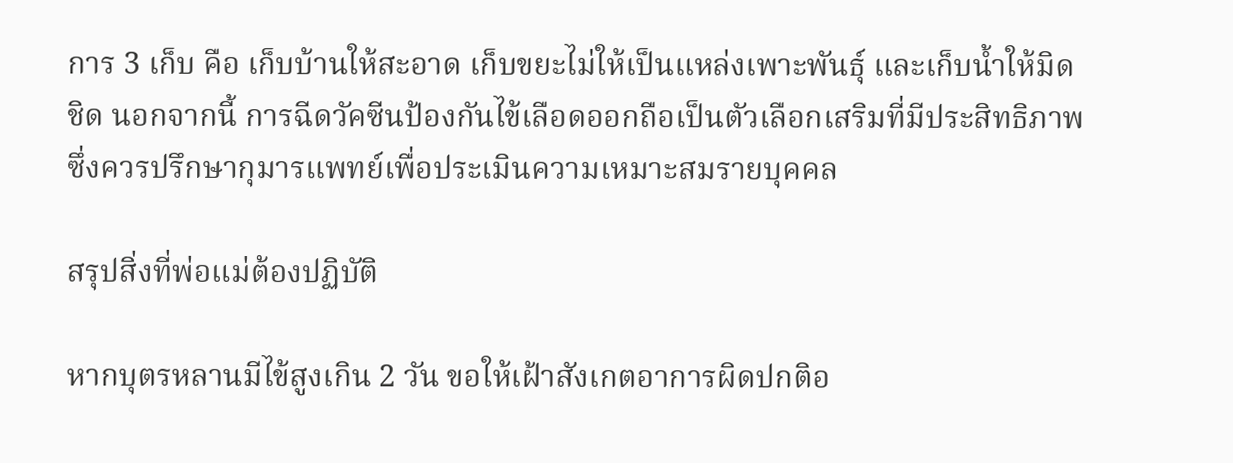การ 3 เก็บ คือ เก็บบ้านให้สะอาด เก็บขยะไม่ให้เป็นแหล่งเพาะพันธุ์ และเก็บน้ำให้มิดชิด นอกจากนี้ การฉีดวัคซีนป้องกันไข้เลือดออกถือเป็นตัวเลือกเสริมที่มีประสิทธิภาพ ซึ่งควรปรึกษากุมารแพทย์เพื่อประเมินความเหมาะสมรายบุคคล

สรุปสิ่งที่พ่อแม่ต้องปฏิบัติ

หากบุตรหลานมีไข้สูงเกิน 2 วัน ขอให้เฝ้าสังเกตอาการผิดปกติอ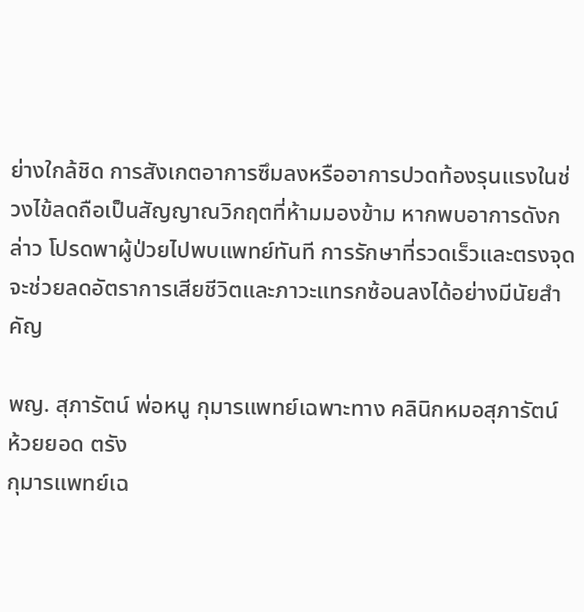ย่างใกล้ชิด การสังเกตอาการซึมลงหรืออาการปวดท้องรุนแรงในช่วงไข้ลดถือเป็นสัญญาณวิกฤตที่ห้ามมองข้าม หากพบอาการดังกล่าว โปรดพาผู้ป่วยไปพบแพทย์ทันที การรักษาที่รวดเร็วและตรงจุดจะช่วยลดอัตราการเสียชีวิตและภาวะแทรกซ้อนลงได้อย่างมีนัยสำคัญ

พญ. สุภารัตน์ พ่อหนู กุมารแพทย์เฉพาะทาง คลินิกหมอสุภารัตน์ ห้วยยอด ตรัง
กุมารแพทย์เฉ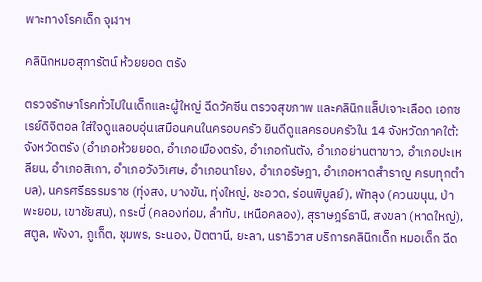พาะทางโรคเด็ก จุฬาฯ

คลินิกหมอสุภารัตน์ ห้วยยอด ตรัง

ตรวจรักษาโรคทั่วไปในเด็กและผู้ใหญ่ ฉีดวัคซีน ตรวจสุขภาพ และคลินิกแล็ปเจาะเลือด เอกซเรย์ดิจิตอล ใส่ใจดูแลอบอุ่นเสมือนคนในครอบครัว ยินดีดูแลครอบครัวใน 14 จังหวัดภาคใต้: จังหวัดตรัง (อำเภอห้วยยอด, อำเภอเมืองตรัง, อำเภอกันตัง, อำเภอย่านตาขาว, อำเภอปะเหลียน, อำเภอสิเกา, อำเภอวังวิเศษ, อำเภอนาโยง, อำเภอรัษฎา, อำเภอหาดสำราญ ครบทุกตำบล), นครศรีธรรมราช (ทุ่งสง, บางขัน, ทุ่งใหญ่, ชะอวด, ร่อนพิบูลย์), พัทลุง (ควนขนุน, ป่าพะยอม, เขาชัยสน), กระบี่ (คลองท่อม, ลำทับ, เหนือคลอง), สุราษฎร์ธานี, สงขลา (หาดใหญ่), สตูล, พังงา, ภูเก็ต, ชุมพร, ระนอง, ปัตตานี, ยะลา, นราธิวาส บริการคลินิกเด็ก หมอเด็ก ฉีด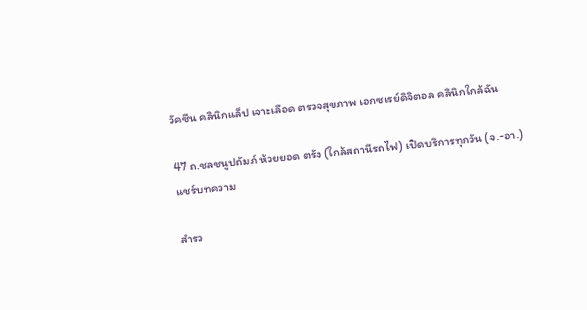วัคซีน คลินิกแล็ป เจาะเลือด ตรวจสุขภาพ เอกซเรย์ดิจิตอล คลินิกใกล้ฉัน

47 ถ.ชลชนูปถัมภ์ ห้วยยอด ตรัง (ใกล้สถานีรถไฟ) เปิดบริการทุกวัน (จ.-อา.)
แชร์บทความ

สำรว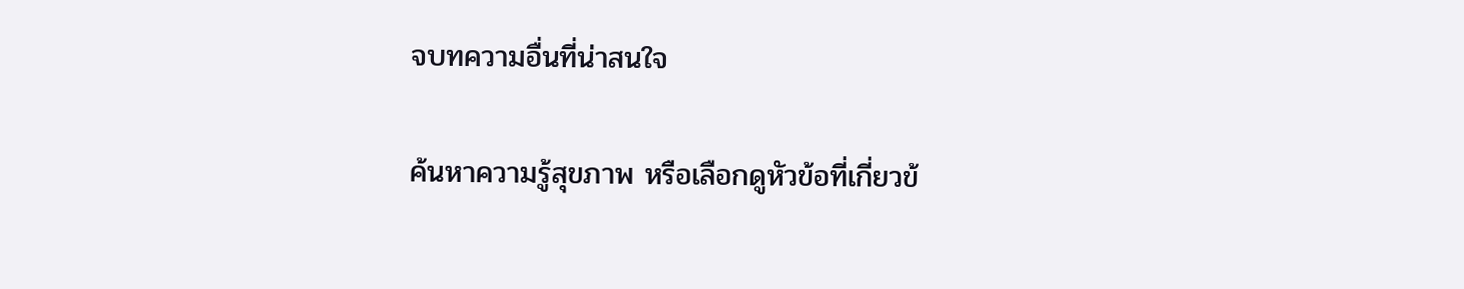จบทความอื่นที่น่าสนใจ

ค้นหาความรู้สุขภาพ หรือเลือกดูหัวข้อที่เกี่ยวข้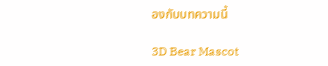องกับบทความนี้

3D Bear Mascot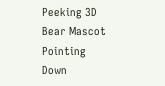Peeking 3D Bear Mascot Pointing Down